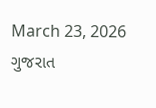March 23, 2026
ગુજરાત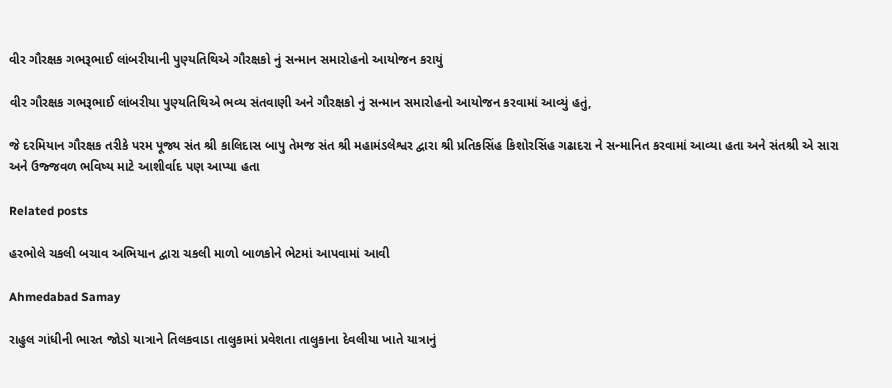વીર ગૌરક્ષક ગભરૂભાઈ લાંબરીયાની પુણ્યતિથિએ ગૌરક્ષકો નું સન્માન સમારોહનો આયોજન કરાયું

વીર ગૌરક્ષક ગભરૂભાઈ લાંબરીયા પુણ્યતિથિએ ભવ્ય સંતવાણી અને ગૌરક્ષકો નું સન્માન સમારોહનો આયોજન કરવામાં આવ્યું હતું,

જે દરમિયાન ગૌરક્ષક તરીકે પરમ પૂજ્ય સંત શ્રી કાલિદાસ બાપુ તેમજ સંત શ્રી મહામંડલેશ્વર દ્વારા શ્રી પ્રતિકસિંહ કિશોરસિંહ ગઢાદરા ને સન્માનિત કરવામાં આવ્યા હતા અને સંતશ્રી એ સારા અને ઉજ્જવળ ભવિષ્ય માટે આશીર્વાદ પણ આપ્યા હતા

Related posts

હરભોલે ચકલી બચાવ અભિયાન દ્વારા ચકલી માળો બાળકોને ભેટમાં આપવામાં આવી

Ahmedabad Samay

રાહુલ ગાંધીની ભારત જોડો યાત્રાને તિલકવાડા તાલુકામાં પ્રવેશતા તાલુકાના દેવલીયા ખાતે યાત્રાનું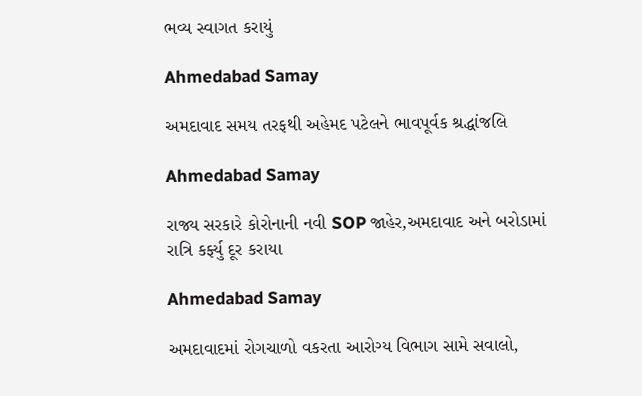ભવ્ય સ્વાગત કરાયું

Ahmedabad Samay

અમદાવાદ સમય તરફથી અહેમદ પટેલને ભાવપૂર્વક શ્રદ્ધાંજલિ

Ahmedabad Samay

રાજ્ય સરકારે કોરોનાની નવી SOP જાહેર,અમદાવાદ અને બરોડામાં રાત્રિ કર્ફ્યુ દૂર કરાયા

Ahmedabad Samay

અમદાવાદમાં રોગચાળો વકરતા આરોગ્ય વિભાગ સામે સવાલો,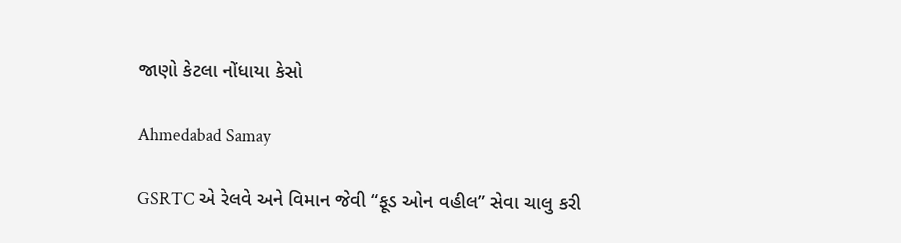જાણો કેટલા નોંધાયા કેસો

Ahmedabad Samay

GSRTC એ રેલવે અને વિમાન જેવી “ફૂડ ઓન વહીલ” સેવા ચાલુ કરી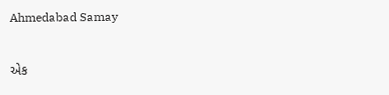Ahmedabad Samay

એક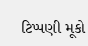ટિપ્પણી મૂકો